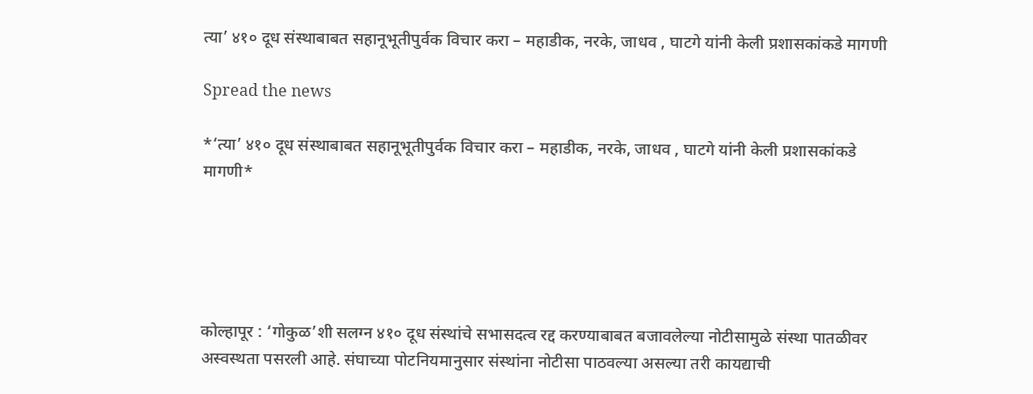त्या’ ४१० दूध संस्थाबाबत सहानूभूतीपुर्वक विचार करा – महाडीक, नरके, जाधव , घाटगे यांनी केली प्रशासकांकडे मागणी

Spread the news

*‘त्या’ ४१० दूध संस्थाबाबत सहानूभूतीपुर्वक विचार करा – महाडीक, नरके, जाधव , घाटगे यांनी केली प्रशासकांकडे मागणी*





कोल्हापूर : ‘गोकुळ’शी सलग्न ४१० दूध संस्थांचे सभासदत्व रद्द करण्याबाबत बजावलेल्या नोटीसामुळे संस्था पातळीवर अस्वस्थता पसरली आहे. संघाच्या पोटनियमानुसार संस्थांना नोटीसा पाठवल्या असल्या तरी कायद्याची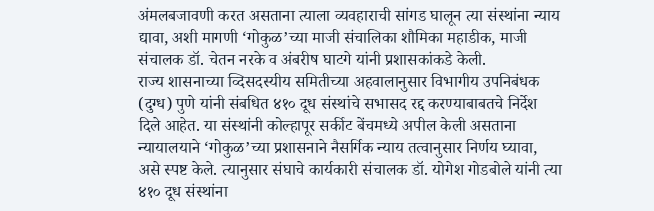अंमलबजावणी करत असताना त्याला व्यवहाराची सांगड घालून त्या संस्थांना न्याय द्यावा, अशी मागणी ‘गोकुळ’च्या माजी संचालिका शौमिका महाडीक, माजी संचालक डॉ. चेतन नरके व अंबरीष घाटगे यांनी प्रशासकांकडे केली.
राज्य शासनाच्या व्दिसदस्यीय समितीच्या अहवालानुसार विभागीय उपनिबंधक (दुग्ध) पुणे यांनी संबधित ४१० दूध संस्थांचे सभासद रद्द करण्याबाबतचे निर्देश दिले आहेत. या संस्थांनी कोल्हापूर सर्कीट बेंचमध्ये अपील केली असताना न्यायालयाने ‘गोकुळ’च्या प्रशासनाने नैसर्गिक न्याय तत्वानुसार निर्णय घ्यावा, असे स्पष्ट केले. त्यानुसार संघाचे कार्यकारी संचालक डॉ. योगेश गोडबोले यांनी त्या ४१० दूध संस्थांना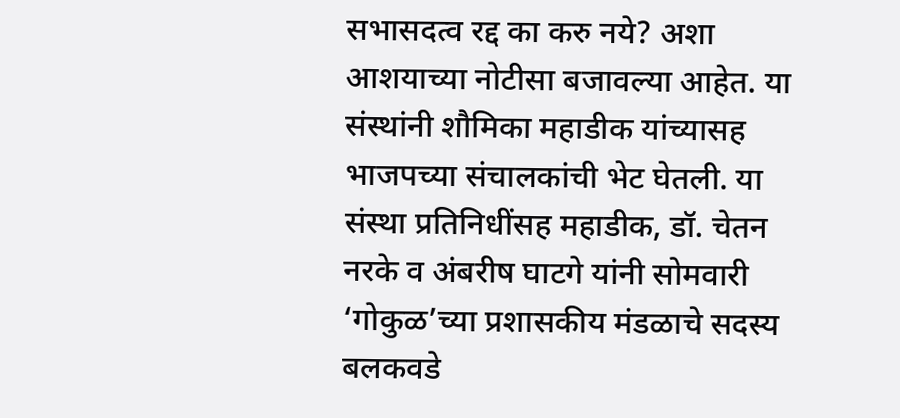सभासदत्व रद्द का करु नये? अशा आशयाच्या नोटीसा बजावल्या आहेत. या संस्थांनी शौमिका महाडीक यांच्यासह भाजपच्या संचालकांची भेट घेतली. या संस्था प्रतिनिधींसह महाडीक, डॉ. चेतन नरके व अंबरीष घाटगे यांनी सोमवारी ‘गोकुळ’च्या प्रशासकीय मंडळाचे सदस्य बलकवडे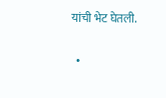यांची भेट घेतली.

  •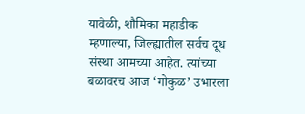यावेळी, शौमिका महाडीक म्हणाल्या, जिल्ह्यातील सर्वच दूध संस्था आमच्या आहेत. त्यांच्या बळावरच आज ‘गोकुळ’ उभारला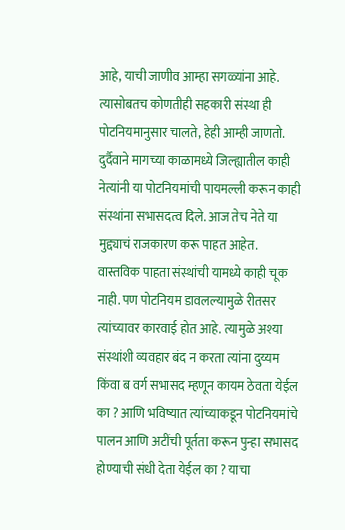आहे, याची जाणीव आम्हा सगळ्यांना आहे. त्यासोबतच कोणतीही सहकारी संस्था ही पोटनियमानुसार चालते, हेही आम्ही जाणतो. दुर्दैवाने मागच्या काळामध्ये जिल्ह्यातील काही नेत्यांनी या पोटनियमांची पायमल्ली करून काही संस्थांना सभासदत्व दिले. आज तेच नेते या मुद्द्याचं राजकारण करू पाहत आहेत. वास्तविक पाहता संस्थांची यामध्ये काही चूक नाही. पण पोटनियम डावलल्यामुळे रीतसर त्यांच्यावर कारवाई होत आहे. त्यामुळे अश्या संस्थांशी व्यवहार बंद न करता त्यांना दुय्यम किंवा ब वर्ग सभासद म्हणून कायम ठेवता येईल का ? आणि भविष्यात त्यांच्याकडून पोटनियमांचे पालन आणि अटींची पूर्तता करून पुन्हा सभासद होण्याची संधी देता येईल का ? याचा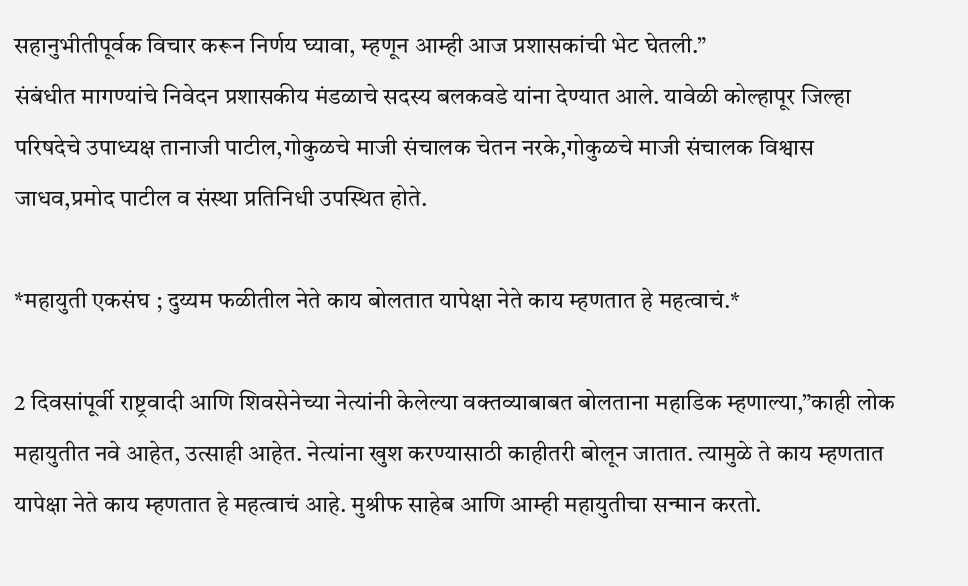सहानुभीतीपूर्वक विचार करून निर्णय घ्यावा, म्हणून आम्ही आज प्रशासकांची भेट घेतली.”
संबंधीत मागण्यांचे निवेदन प्रशासकीय मंडळाचे सदस्य बलकवडे यांना देण्यात आले. यावेळी कोल्हापूर जिल्हा परिषदेचे उपाध्यक्ष तानाजी पाटील,गोकुळचे माजी संचालक चेतन नरके,गोकुळचे माजी संचालक विश्वास जाधव,प्रमोद पाटील व संस्था प्रतिनिधी उपस्थित होते.

*महायुती एकसंघ ; दुय्यम फळीतील नेते काय बोलतात यापेक्षा नेते काय म्हणतात हे महत्वाचं.*

2 दिवसांपूर्वी राष्ट्रवादी आणि शिवसेनेच्या नेत्यांनी केलेल्या वक्तव्याबाबत बोलताना महाडिक म्हणाल्या,”काही लोक महायुतीत नवे आहेत, उत्साही आहेत. नेत्यांना खुश करण्यासाठी काहीतरी बोलून जातात. त्यामुळे ते काय म्हणतात यापेक्षा नेते काय म्हणतात हे महत्वाचं आहे. मुश्रीफ साहेब आणि आम्ही महायुतीचा सन्मान करतो.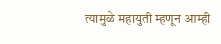त्यामुळे महायुती म्हणून आम्ही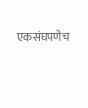एकसंघपणेच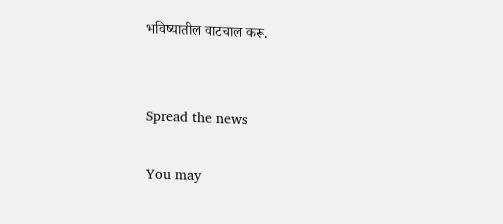भविष्यातील वाटचाल करू.


Spread the news

You may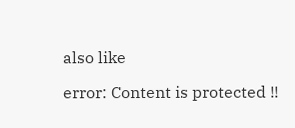also like

error: Content is protected !!